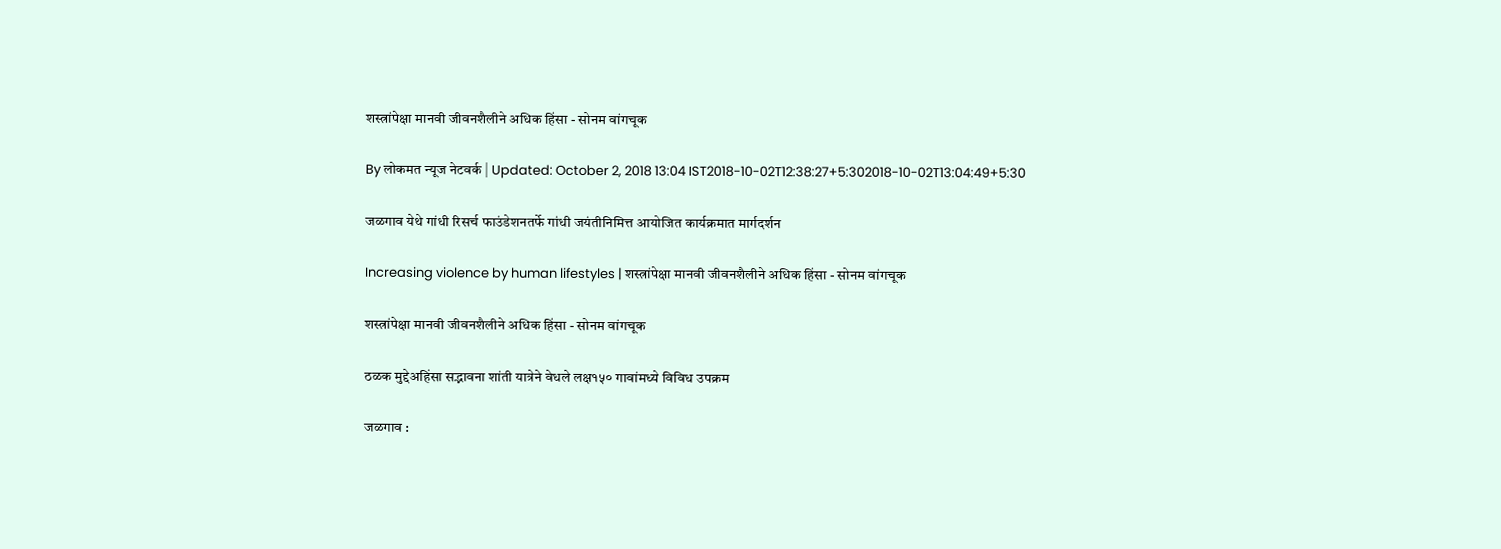शस्त्रांपेक्षा मानवी जीवनशैलीने अधिक हिंसा - सोनम वांगचूक

By लोकमत न्यूज नेटवर्क | Updated: October 2, 2018 13:04 IST2018-10-02T12:38:27+5:302018-10-02T13:04:49+5:30

जळगाव येथे गांधी रिसर्च फाउंडेशनतर्फे गांधी जयंतीनिमित्त आयोजित कार्यक्रमात मार्गदर्शन

Increasing violence by human lifestyles | शस्त्रांपेक्षा मानवी जीवनशैलीने अधिक हिंसा - सोनम वांगचूक

शस्त्रांपेक्षा मानवी जीवनशैलीने अधिक हिंसा - सोनम वांगचूक

ठळक मुद्देअहिंसा सद्भावना शांती यात्रेने वेधले लक्ष१५० गावांमध्ये विविध उपक्रम

जळगाव :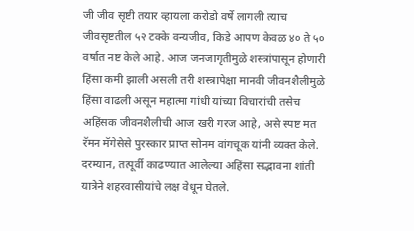जी जीव सृष्टी तयार व्हायला करोडो वर्षे लागली त्याच जीवसृष्टतील ५२ टक्के वन्यजीव, किडे आपण केवळ ४० ते ५० वर्षात नष्ट केले आहे. आज जनजागृतीमुळे शस्त्रांपासून होणारी हिंसा कमी झाली असली तरी शस्त्रापेक्षा मानवी जीवनशैलीमुळे हिंसा वाढली असून महात्मा गांधी यांच्या विचारांची तसेच अहिंसक जीवनशैलीची आज खरी गरज आहे, असे स्पष्ट मत रॅमन मॅगेसेसे पुरस्कार प्राप्त सोनम वांगचूक यांनी व्यक्त केले. दरम्यान, तत्पूर्वी काढण्यात आलेल्या अहिंसा सद्भावना शांती यात्रेने शहरवासीयांचे लक्ष वेधून घेतले.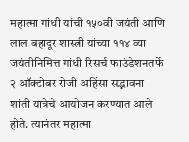महात्मा गांधी यांची १५०वी जयंती आणि लाल बहादूर शास्त्री यांच्या ११४ व्या जयंतीनिमित्त गांधी रिसर्च फाउंडेशनतर्फे २ ऑक्टोबर रोजी अहिंसा सद्भावना शांती यात्रेचे आयोजन करण्यात आले होते. त्यानंतर महात्मा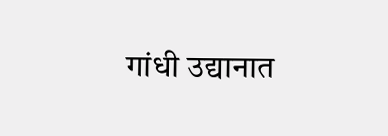गांधी उद्यानात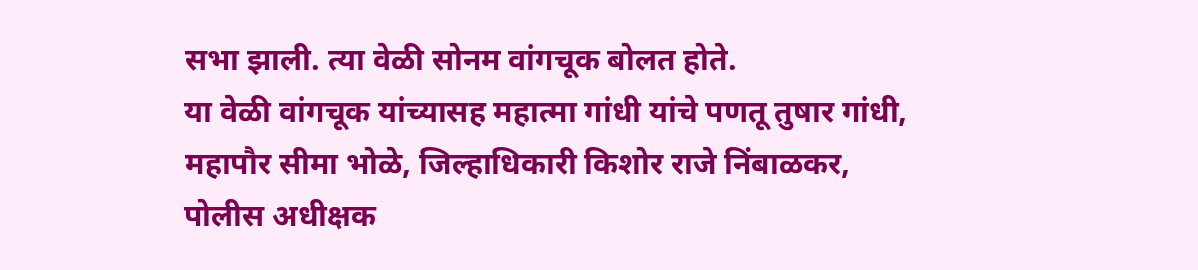सभा झाली. त्या वेळी सोनम वांगचूक बोलत होते.
या वेळी वांगचूक यांच्यासह महात्मा गांधी यांचे पणतू तुषार गांधी, महापौर सीमा भोळे, जिल्हाधिकारी किशोर राजे निंबाळकर, पोलीस अधीक्षक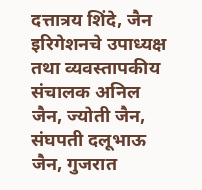दत्तात्रय शिंदे, जैन इरिगेशनचे उपाध्यक्ष तथा व्यवस्तापकीय संचालक अनिल जैन, ज्योती जैन, संघपती दलूभाऊ जैन, गुजरात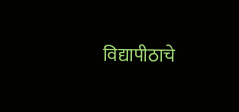विद्यापीठाचे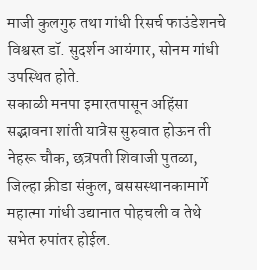माजी कुलगुरु तथा गांधी रिसर्च फाउंडेशनचे विश्वस्त डॉ. सुदर्शन आयंगार, सोनम गांधी उपस्थित होते.
सकाळी मनपा इमारतपासून अहिंसा सद्भावना शांती यात्रेस सुरुवात होऊन ती नेहरू चौक, छत्रपती शिवाजी पुतळा, जिल्हा क्रीडा संकुल, बससस्थानकामार्गे महात्मा गांधी उद्यानात पोहचली व तेथे सभेत रुपांतर होईल.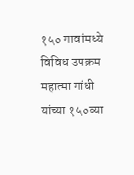१५० गावांमध्ये विविध उपक्रम
महात्मा गांधी यांच्या १५०व्या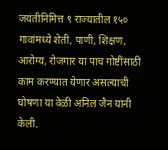जयंतीनिमित्त ९ राज्यातील १५० गावांमध्ये शेती, पाणी, शिक्षण, आरोग्य, रोजगार या पाच गोष्टींसाठी काम करण्यात येणार असल्याची घोषणा या वेळी अनिल जैन यांनी केली.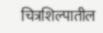चित्रशिल्पातील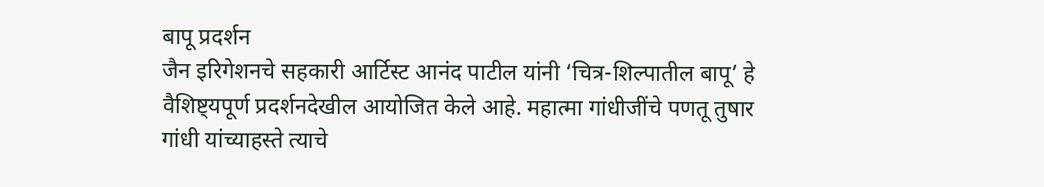बापू प्रदर्शन
जैन इरिगेशनचे सहकारी आर्टिस्ट आनंद पाटील यांनी ‘चित्र-शिल्पातील बापू’ हे वैशिष्ट्यपूर्ण प्रदर्शनदेखील आयोजित केले आहे. महात्मा गांधीजींचे पणतू तुषार गांधी यांच्याहस्ते त्याचे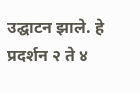उद्घाटन झाले. हे प्रदर्शन २ ते ४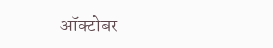ऑक्टोबर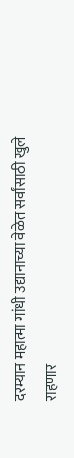दरम्यान महात्मा गांधी उद्यानाच्या वेळेत सर्वांसाठी खुले राहणार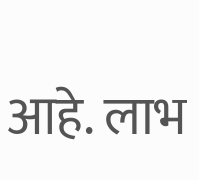आहे. लाभ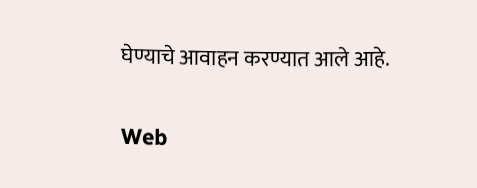घेण्याचे आवाहन करण्यात आले आहे.

Web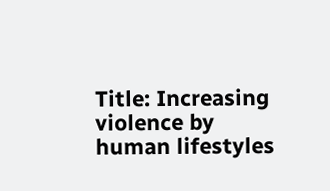Title: Increasing violence by human lifestyles